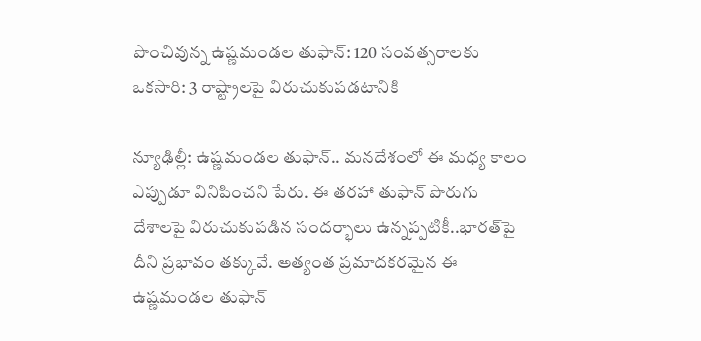పొంచివున్న ఉష్ణమండల తుఫాన్: 120 సంవత్సరాలకు ఒకసారి: 3 రాష్ట్రాలపై విరుచుకుపడటానికి

న్యూఢిల్లీ: ఉష్ణమండల తుఫాన్.. మనదేశంలో ఈ మధ్య కాలం ఎప్పుడూ వినిపించని పేరు. ఈ తరహా తుఫాన్ పొరుగు దేశాలపై విరుచుకుపడిన సందర్భాలు ఉన్నప్పటికీ..భారత్‌పై దీని ప్రభావం తక్కువే. అత్యంత ప్రమాదకరమైన ఈ ఉష్ణమండల తుఫాన్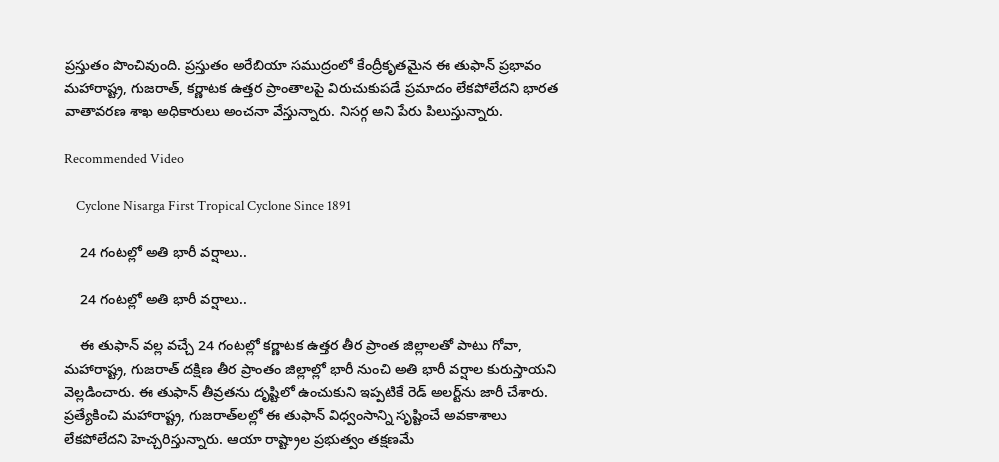ప్రస్తుతం పొంచివుంది. ప్రస్తుతం అరేబియా సముద్రంలో కేంద్రీకృతమైన ఈ తుఫాన్ ప్రభావం మహారాష్ట్ర, గుజరాత్, కర్ణాటక ఉత్తర ప్రాంతాలపై విరుచుకుపడే ప్రమాదం లేకపోలేదని భారత వాతావరణ శాఖ అధికారులు అంచనా వేస్తున్నారు. నిసర్గ అని పేరు పిలుస్తున్నారు.

Recommended Video

    Cyclone Nisarga First Tropical Cyclone Since 1891

    24 గంటల్లో అతి భారీ వర్షాలు..

    24 గంటల్లో అతి భారీ వర్షాలు..

    ఈ తుఫాన్ వల్ల వచ్చే 24 గంటల్లో కర్ణాటక ఉత్తర తీర ప్రాంత జిల్లాలతో పాటు గోవా, మహారాష్ట్ర, గుజరాత్ దక్షిణ తీర ప్రాంతం జిల్లాల్లో భారీ నుంచి అతి భారీ వర్షాల కురుస్తాయని వెల్లడించారు. ఈ తుఫాన్ తీవ్రతను దృష్టిలో ఉంచుకుని ఇప్పటికే రెడ్ అలర్ట్‌ను జారీ చేశారు. ప్రత్యేకించి మహారాష్ట్ర, గుజరాత్‌లల్లో ఈ తుఫాన్ విధ్వంసాన్ని సృష్టించే అవకాశాలు లేకపోలేదని హెచ్చరిస్తున్నారు. ఆయా రాష్ట్రాల ప్రభుత్వం తక్షణమే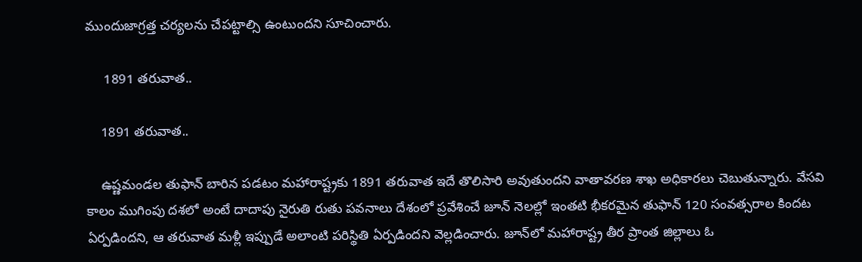ముందుజాగ్రత్త చర్యలను చేపట్టాల్సి ఉంటుందని సూచించారు.

     1891 తరువాత..

    1891 తరువాత..

    ఉష్ణమండల తుఫాన్ బారిన పడటం మహారాష్ట్రకు 1891 తరువాత ఇదే తొలిసారి అవుతుందని వాతావరణ శాఖ అధికారలు చెబుతున్నారు. వేసవి కాలం ముగింపు దశలో అంటే దాదాపు నైరుతి రుతు పవనాలు దేశంలో ప్రవేశించే జూన్ నెలల్లో ఇంతటి భీకరమైన తుఫాన్ 120 సంవత్సరాల కిందట ఏర్పడిందని, ఆ తరువాత మళ్లీ ఇప్పుడే అలాంటి పరిస్థితి ఏర్పడిందని వెల్లడించారు. జూన్‌లో మహారాష్ట్ర తీర ప్రాంత జిల్లాలు ఓ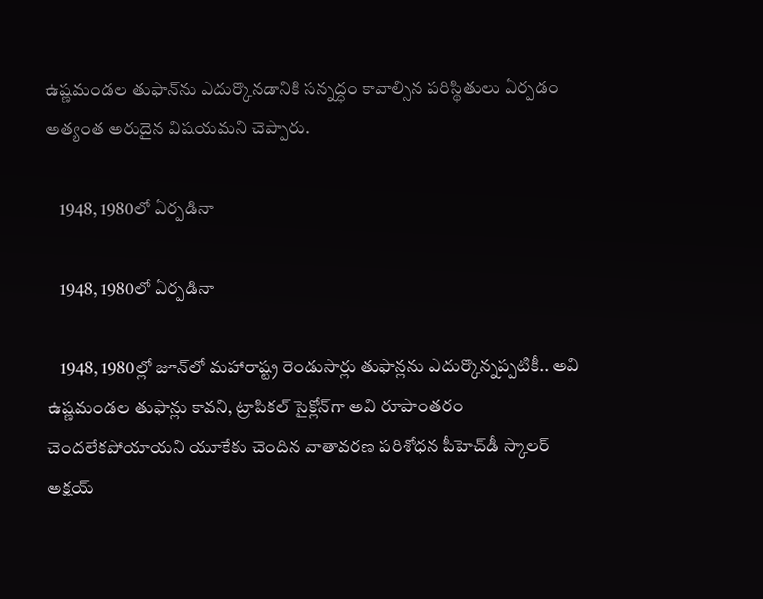ఉష్ణమండల తుఫాన్‌ను ఎదుర్కొనడానికి సన్నద్ధం కావాల్సిన పరిస్థితులు ఏర్పడం అత్యంత అరుదైన విషయమని చెప్పారు.

    1948, 1980లో ఏర్పడినా

    1948, 1980లో ఏర్పడినా

    1948, 1980ల్లో జూన్‌లో మహారాష్ట్ర రెండుసార్లు తుఫాన్లను ఎదుర్కొన్నప్పటికీ.. అవి ఉష్ణమండల తుఫాన్లు కావని, ట్రాపికల్ సైక్లోన్‌గా అవి రూపాంతరం చెందలేకపోయాయని యూకేకు చెందిన వాతావరణ పరిశోధన పీహెచ్‌డీ స్కాలర్ అక్షయ్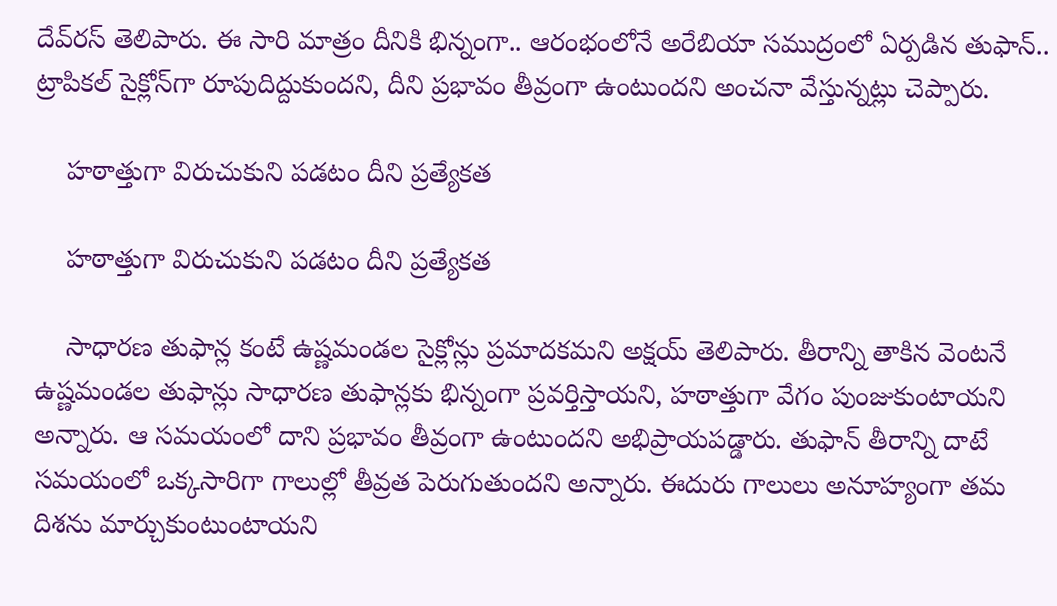దేవ్‌రస్ తెలిపారు. ఈ సారి మాత్రం దీనికి భిన్నంగా.. ఆరంభంలోనే అరేబియా సముద్రంలో ఏర్పడిన తుఫాన్.. ట్రాపికల్ సైక్లోన్‌గా రూపుదిద్దుకుందని, దీని ప్రభావం తీవ్రంగా ఉంటుందని అంచనా వేస్తున్నట్లు చెప్పారు.

    హఠాత్తుగా విరుచుకుని పడటం దీని ప్రత్యేకత

    హఠాత్తుగా విరుచుకుని పడటం దీని ప్రత్యేకత

    సాధారణ తుఫాన్ల కంటే ఉష్ణమండల సైక్లోన్లు ప్రమాదకమని అక్షయ్ తెలిపారు. తీరాన్ని తాకిన వెంటనే ఉష్ణమండల తుఫాన్లు సాధారణ తుఫాన్లకు భిన్నంగా ప్రవర్తిస్తాయని, హఠాత్తుగా వేగం పుంజుకుంటాయని అన్నారు. ఆ సమయంలో దాని ప్రభావం తీవ్రంగా ఉంటుందని అభిప్రాయపడ్డారు. తుఫాన్ తీరాన్ని దాటే సమయంలో ఒక్కసారిగా గాలుల్లో తీవ్రత పెరుగుతుందని అన్నారు. ఈదురు గాలులు అనూహ్యంగా తమ దిశను మార్చుకుంటుంటాయని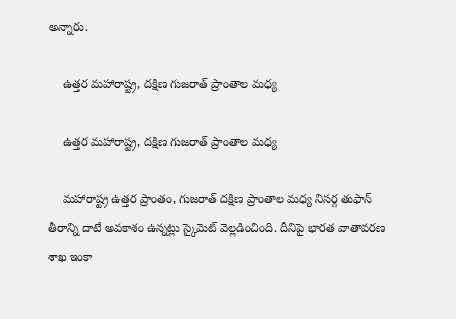అన్నారు.

    ఉత్తర మహారాష్ట్ర, దక్షిణ గుజరాత్ ప్రాంతాల మధ్య

    ఉత్తర మహారాష్ట్ర, దక్షిణ గుజరాత్ ప్రాంతాల మధ్య

    మహారాష్ట్ర ఉత్తర ప్రాంతం, గుజరాత్ దక్షిణ ప్రాంతాల మధ్య నిసర్గ తుఫాన్ తీరాన్ని దాటే అవకాశం ఉన్నట్లు స్కైమెట్ వెల్లడించింది. దీనిపై భారత వాతావరణ శాఖ ఇంకా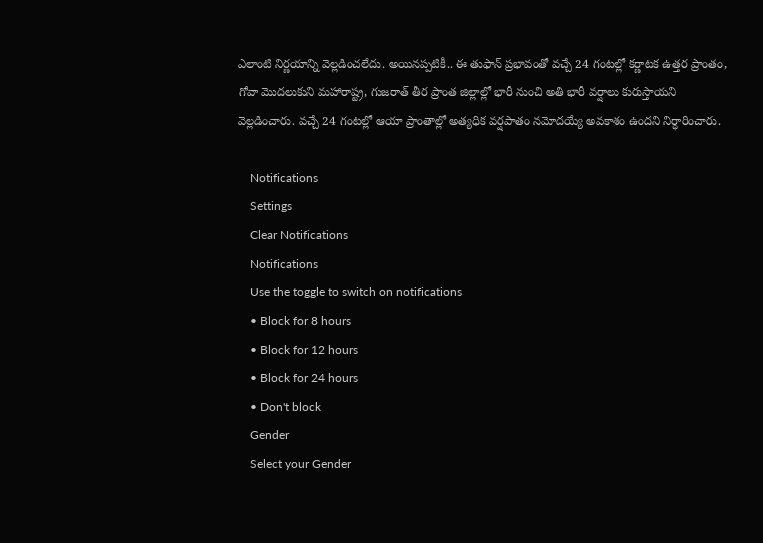ఎలాంటి నిర్ణయాన్ని వెల్లడించలేదు. అయినప్పటికీ.. ఈ తుఫాన్ ప్రభావంతో వచ్చే 24 గంటల్లో కర్ణాటక ఉత్తర ప్రాంతం, గోవా మొదలుకుని మహారాష్ట్ర, గుజరాత్ తీర ప్రాంత జిల్లాల్లో భారీ నుంచి అతి భారీ వర్షాలు కురుస్తాయని వెల్లడించారు. వచ్చే 24 గంటల్లో ఆయా ప్రాంతాల్లో అత్యధిక వర్షపాతం నమోదయ్యే అవకాశం ఉందని నిర్ధారించారు.

    Notifications
    Settings
    Clear Notifications
    Notifications
    Use the toggle to switch on notifications
    • Block for 8 hours
    • Block for 12 hours
    • Block for 24 hours
    • Don't block
    Gender
    Select your Gender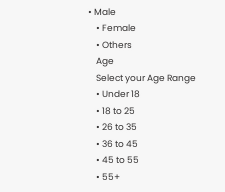• Male
    • Female
    • Others
    Age
    Select your Age Range
    • Under 18
    • 18 to 25
    • 26 to 35
    • 36 to 45
    • 45 to 55
    • 55+